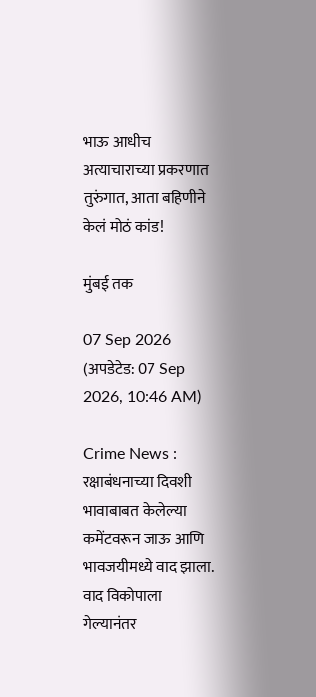भाऊ आधीच अत्याचाराच्या प्रकरणात तुरुंगात, आता बहिणीने केलं मोठं कांड!

मुंबई तक

07 Sep 2026 (अपडेटेड: 07 Sep 2026, 10:46 AM)

Crime News : रक्षाबंधनाच्या दिवशी भावाबाबत केलेल्या कमेंटवरून जाऊ आणि भावजयीमध्ये वाद झाला. वाद विकोपाला गेल्यानंतर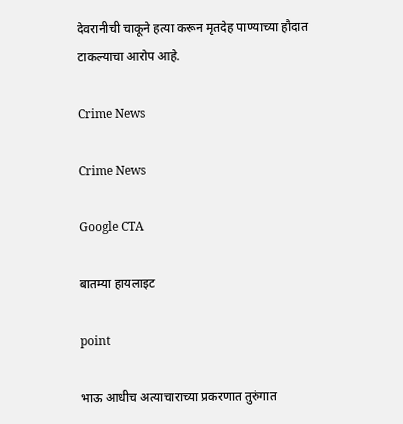देवरानीची चाकूने हत्या करून मृतदेह पाण्याच्या हौदात टाकल्याचा आरोप आहे.

Crime News

Crime News

Google CTA

बातम्या हायलाइट

point

भाऊ आधीच अत्याचाराच्या प्रकरणात तुरुंगात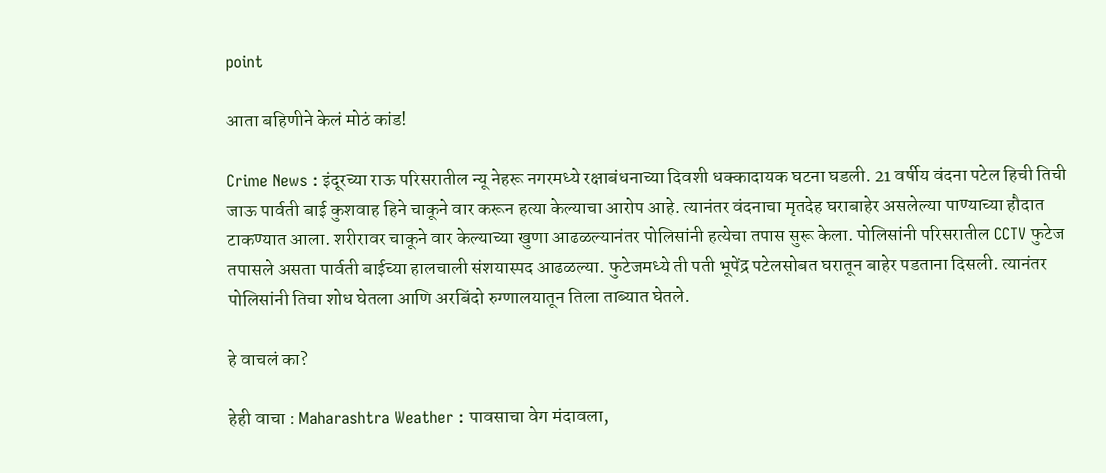point

आता बहिणीने केलं मोठं कांड!

Crime News : इंदूरच्या राऊ परिसरातील न्यू नेहरू नगरमध्ये रक्षाबंधनाच्या दिवशी धक्कादायक घटना घडली. 21 वर्षीय वंदना पटेल हिची तिची जाऊ पार्वती बाई कुशवाह हिने चाकूने वार करून हत्या केल्याचा आरोप आहे. त्यानंतर वंदनाचा मृतदेह घराबाहेर असलेल्या पाण्याच्या हौदात टाकण्यात आला. शरीरावर चाकूने वार केल्याच्या खुणा आढळल्यानंतर पोलिसांनी हत्येचा तपास सुरू केला. पोलिसांनी परिसरातील CCTV फुटेज तपासले असता पार्वती बाईच्या हालचाली संशयास्पद आढळल्या. फुटेजमध्ये ती पती भूपेंद्र पटेलसोबत घरातून बाहेर पडताना दिसली. त्यानंतर पोलिसांनी तिचा शोध घेतला आणि अरबिंदो रुग्णालयातून तिला ताब्यात घेतले.

हे वाचलं का?

हेही वाचा : Maharashtra Weather : पावसाचा वेग मंदावला,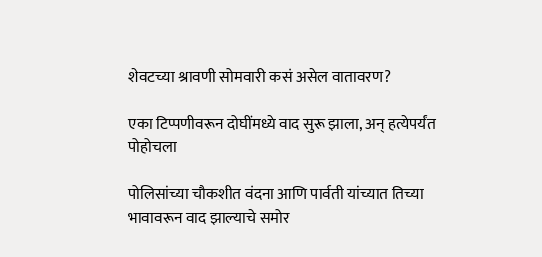शेवटच्या श्रावणी सोमवारी कसं असेल वातावरण?

एका टिप्पणीवरून दोघींमध्ये वाद सुरू झाला, अन् हत्येपर्यंत पोहोचला

पोलिसांच्या चौकशीत वंदना आणि पार्वती यांच्यात तिच्या भावावरून वाद झाल्याचे समोर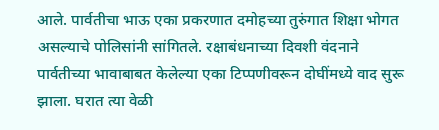आले. पार्वतीचा भाऊ एका प्रकरणात दमोहच्या तुरुंगात शिक्षा भोगत असल्याचे पोलिसांनी सांगितले. रक्षाबंधनाच्या दिवशी वंदनाने पार्वतीच्या भावाबाबत केलेल्या एका टिप्पणीवरून दोघींमध्ये वाद सुरू झाला. घरात त्या वेळी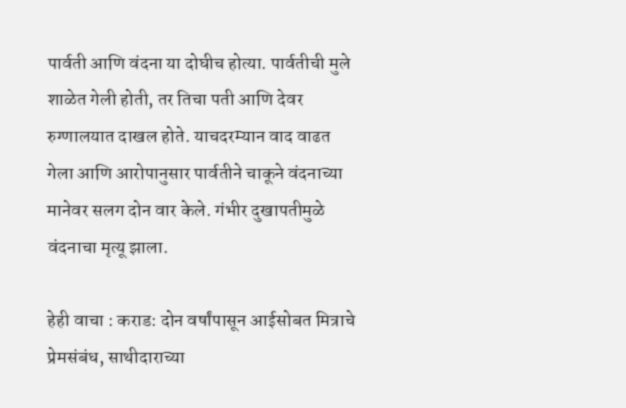पार्वती आणि वंदना या दोघीच होत्या. पार्वतीची मुले शाळेत गेली होती, तर तिचा पती आणि देवर रुग्णालयात दाखल होते. याचदरम्यान वाद वाढत गेला आणि आरोपानुसार पार्वतीने चाकूने वंदनाच्या मानेवर सलग दोन वार केले. गंभीर दुखापतीमुळे वंदनाचा मृत्यू झाला.

हेही वाचा : कराड: दोन वर्षांपासून आईसोबत मित्राचे प्रेमसंबंध, साथीदाराच्या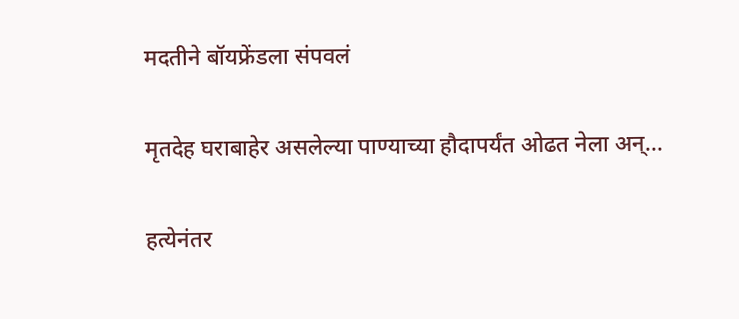मदतीने बॉयफ्रेंडला संपवलं

मृतदेह घराबाहेर असलेल्या पाण्याच्या हौदापर्यंत ओढत नेला अन्...

हत्येनंतर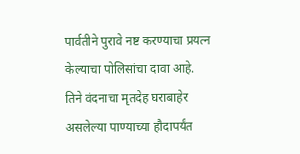पार्वतीने पुरावे नष्ट करण्याचा प्रयत्न केल्याचा पोलिसांचा दावा आहे. तिने वंदनाचा मृतदेह घराबाहेर असलेल्या पाण्याच्या हौदापर्यंत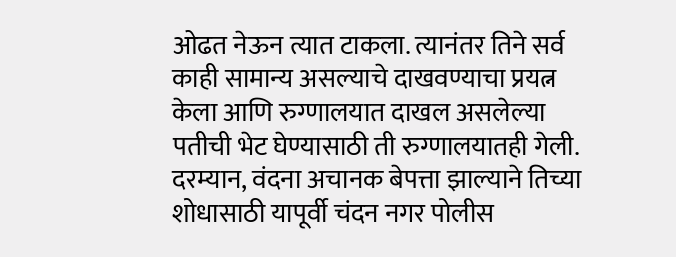ओढत नेऊन त्यात टाकला. त्यानंतर तिने सर्व काही सामान्य असल्याचे दाखवण्याचा प्रयत्न केला आणि रुग्णालयात दाखल असलेल्या पतीची भेट घेण्यासाठी ती रुग्णालयातही गेली. दरम्यान, वंदना अचानक बेपत्ता झाल्याने तिच्या शोधासाठी यापूर्वी चंदन नगर पोलीस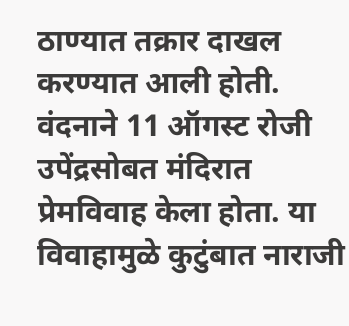ठाण्यात तक्रार दाखल करण्यात आली होती. वंदनाने 11 ऑगस्ट रोजी उपेंद्रसोबत मंदिरात प्रेमविवाह केला होता. या विवाहामुळे कुटुंबात नाराजी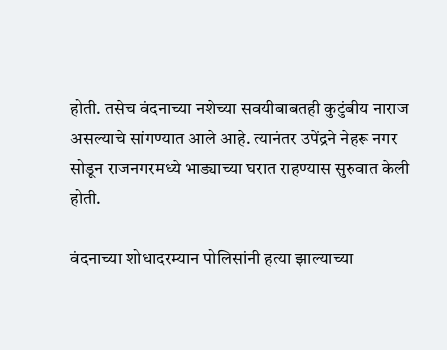होती. तसेच वंदनाच्या नशेच्या सवयीबाबतही कुटुंबीय नाराज असल्याचे सांगण्यात आले आहे. त्यानंतर उपेंद्रने नेहरू नगर सोडून राजनगरमध्ये भाड्याच्या घरात राहण्यास सुरुवात केली होती.

वंदनाच्या शोधादरम्यान पोलिसांनी हत्या झाल्याच्या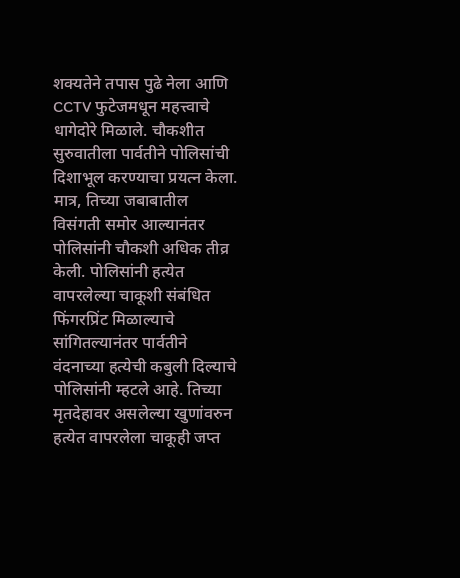शक्यतेने तपास पुढे नेला आणि CCTV फुटेजमधून महत्त्वाचे धागेदोरे मिळाले. चौकशीत सुरुवातीला पार्वतीने पोलिसांची दिशाभूल करण्याचा प्रयत्न केला. मात्र, तिच्या जबाबातील विसंगती समोर आल्यानंतर पोलिसांनी चौकशी अधिक तीव्र केली. पोलिसांनी हत्येत वापरलेल्या चाकूशी संबंधित फिंगरप्रिंट मिळाल्याचे सांगितल्यानंतर पार्वतीने वंदनाच्या हत्येची कबुली दिल्याचे पोलिसांनी म्हटले आहे. तिच्या मृतदेहावर असलेल्या खुणांवरुन हत्येत वापरलेला चाकूही जप्त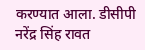करण्यात आला. डीसीपी नरेंद्र सिंह रावत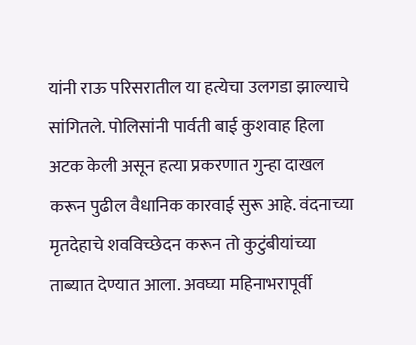यांनी राऊ परिसरातील या हत्येचा उलगडा झाल्याचे सांगितले. पोलिसांनी पार्वती बाई कुशवाह हिला अटक केली असून हत्या प्रकरणात गुन्हा दाखल करून पुढील वैधानिक कारवाई सुरू आहे. वंदनाच्या मृतदेहाचे शवविच्छेदन करून तो कुटुंबीयांच्या ताब्यात देण्यात आला. अवघ्या महिनाभरापूर्वी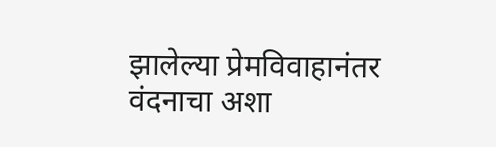झालेल्या प्रेमविवाहानंतर वंदनाचा अशा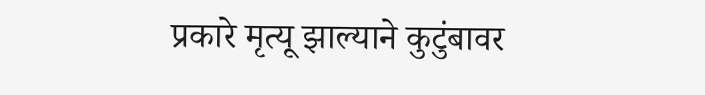प्रकारे मृत्यू झाल्याने कुटुंबावर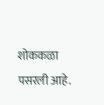शोककळा पसरली आहे.